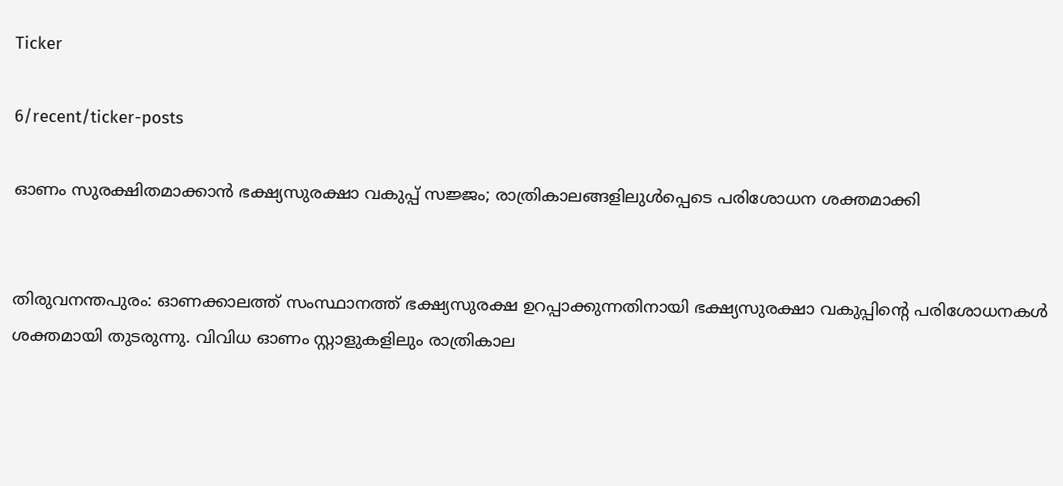Ticker

6/recent/ticker-posts

ഓണം സുരക്ഷിതമാക്കാൻ ഭക്ഷ്യസുരക്ഷാ വകുപ്പ് സജ്ജം; രാത്രികാലങ്ങളിലുൾപ്പെടെ പരിശോധന ശക്തമാക്കി


തിരുവനന്തപുരം: ഓണക്കാലത്ത് സംസ്ഥാനത്ത് ഭക്ഷ്യസുരക്ഷ ഉറപ്പാക്കുന്നതിനായി ഭക്ഷ്യസുരക്ഷാ വകുപ്പിന്റെ പരിശോധനകൾ ശക്തമായി തുടരുന്നു. വിവിധ ഓണം സ്റ്റാളുകളിലും രാത്രികാല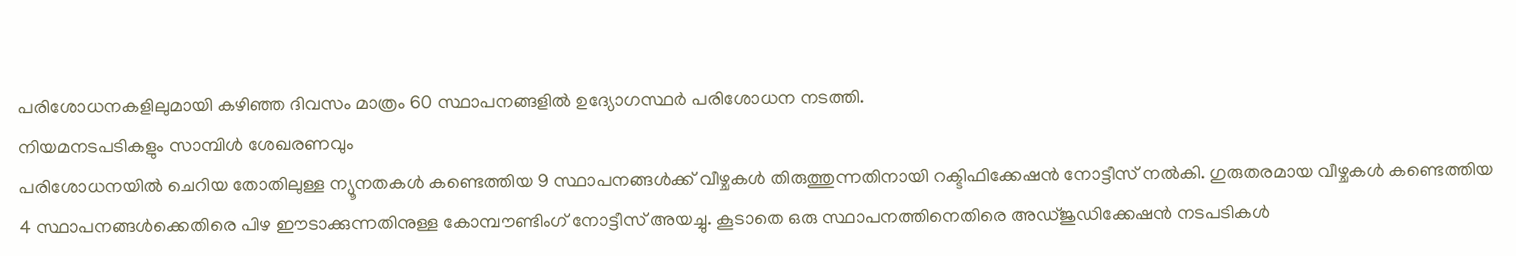പരിശോധനകളിലുമായി കഴിഞ്ഞ ദിവസം മാത്രം 60 സ്ഥാപനങ്ങളിൽ ഉദ്യോഗസ്ഥർ പരിശോധന നടത്തി.
നിയമനടപടികളും സാമ്പിൾ ശേഖരണവും
പരിശോധനയിൽ ചെറിയ തോതിലുള്ള ന്യൂനതകൾ കണ്ടെത്തിയ 9 സ്ഥാപനങ്ങൾക്ക് വീഴ്ചകൾ തിരുത്തുന്നതിനായി റക്ടിഫിക്കേഷൻ നോട്ടീസ് നൽകി. ഗുരുതരമായ വീഴ്ചകൾ കണ്ടെത്തിയ 4 സ്ഥാപനങ്ങൾക്കെതിരെ പിഴ ഈടാക്കുന്നതിനുള്ള കോമ്പൗണ്ടിംഗ് നോട്ടീസ് അയച്ചു. കൂടാതെ ഒരു സ്ഥാപനത്തിനെതിരെ അഡ്ജുഡിക്കേഷൻ നടപടികൾ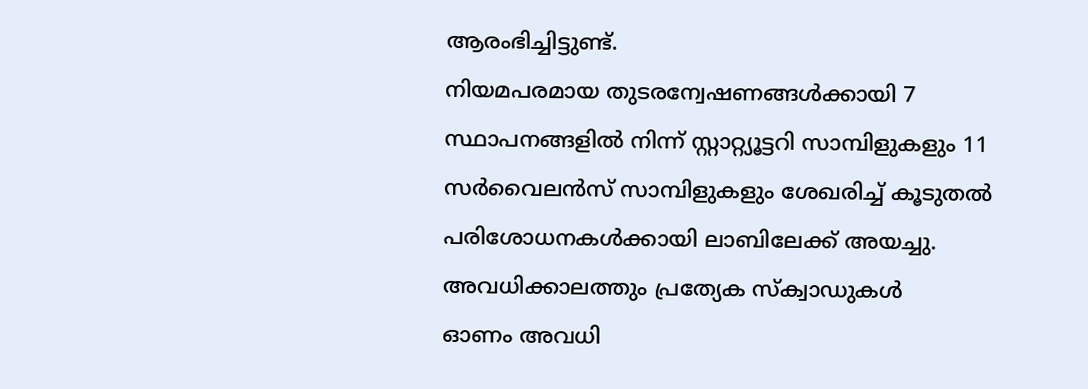ആരംഭിച്ചിട്ടുണ്ട്.
നിയമപരമായ തുടരന്വേഷണങ്ങൾക്കായി 7 സ്ഥാപനങ്ങളിൽ നിന്ന് സ്റ്റാറ്റ്യൂട്ടറി സാമ്പിളുകളും 11 സർവൈലൻസ് സാമ്പിളുകളും ശേഖരിച്ച് കൂടുതൽ പരിശോധനകൾക്കായി ലാബിലേക്ക് അയച്ചു.
അവധിക്കാലത്തും പ്രത്യേക സ്ക്വാഡുകൾ
ഓണം അവധി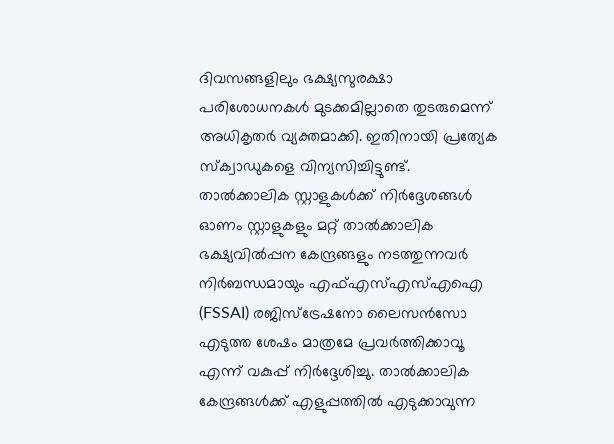ദിവസങ്ങളിലും ഭക്ഷ്യസുരക്ഷാ പരിശോധനകൾ മുടക്കമില്ലാതെ തുടരുമെന്ന് അധികൃതർ വ്യക്തമാക്കി. ഇതിനായി പ്രത്യേക സ്ക്വാഡുകളെ വിന്യസിച്ചിട്ടുണ്ട്.
താൽക്കാലിക സ്റ്റാളുകൾക്ക് നിർദ്ദേശങ്ങൾ
ഓണം സ്റ്റാളുകളും മറ്റ് താൽക്കാലിക ഭക്ഷ്യവിൽപ്പന കേന്ദ്രങ്ങളും നടത്തുന്നവർ നിർബന്ധമായും എഫ്എസ്എസ്എഐ (FSSAI) രജിസ്ട്രേഷനോ ലൈസൻസോ എടുത്ത ശേഷം മാത്രമേ പ്രവർത്തിക്കാവൂ എന്ന് വകുപ്പ് നിർദ്ദേശിച്ചു. താൽക്കാലിക കേന്ദ്രങ്ങൾക്ക് എളുപ്പത്തിൽ എടുക്കാവുന്ന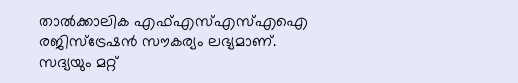താൽക്കാലിക എഫ്എസ്എസ്എഐ രജിസ്ട്രേഷൻ സൗകര്യം ലഭ്യമാണ്.
സദ്യയും മറ്റ്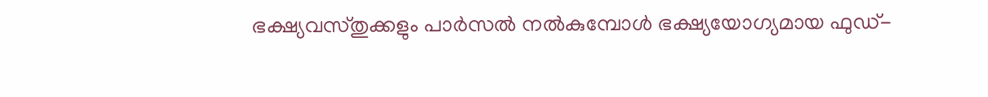ഭക്ഷ്യവസ്തുക്കളും പാർസൽ നൽകുമ്പോൾ ഭക്ഷ്യയോഗ്യമായ ഫുഡ്-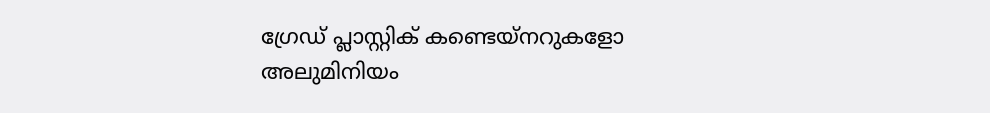ഗ്രേഡ് പ്ലാസ്റ്റിക് കണ്ടെയ്‌നറുകളോ അലുമിനിയം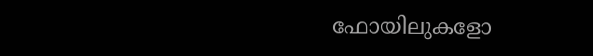ഫോയിലുകളോ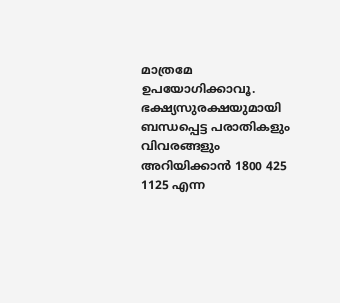മാത്രമേ ഉപയോഗിക്കാവൂ. ഭക്ഷ്യസുരക്ഷയുമായി ബന്ധപ്പെട്ട പരാതികളും വിവരങ്ങളും അറിയിക്കാൻ 1800 425 1125 എന്ന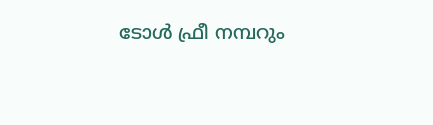ടോൾ ഫ്രീ നമ്പറും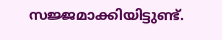സജ്ജമാക്കിയിട്ടുണ്ട്.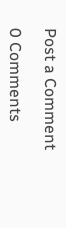Post a Comment

0 Comments